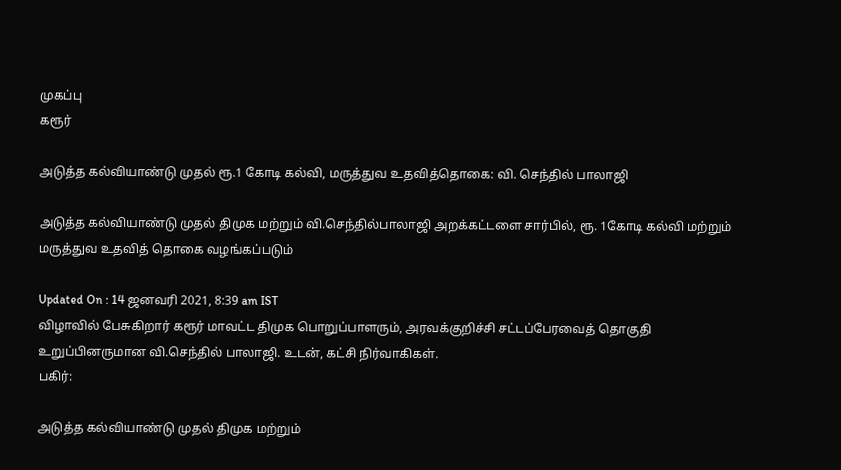முகப்பு
கரூர்

அடுத்த கல்வியாண்டு முதல் ரூ.1 கோடி கல்வி, மருத்துவ உதவித்தொகை: வி. செந்தில் பாலாஜி

அடுத்த கல்வியாண்டு முதல் திமுக மற்றும் வி.செந்தில்பாலாஜி அறக்கட்டளை சார்பில், ரூ. 1கோடி கல்வி மற்றும் மருத்துவ உதவித் தொகை வழங்கப்படும்

Updated On : 14 ஜனவரி 2021, 8:39 am IST
விழாவில் பேசுகிறார் கரூர் மாவட்ட திமுக பொறுப்பாளரும், அரவக்குறிச்சி சட்டப்பேரவைத் தொகுதி உறுப்பினருமான வி.செந்தில் பாலாஜி. உடன், கட்சி நிர்வாகிகள்.
பகிர்:

அடுத்த கல்வியாண்டு முதல் திமுக மற்றும்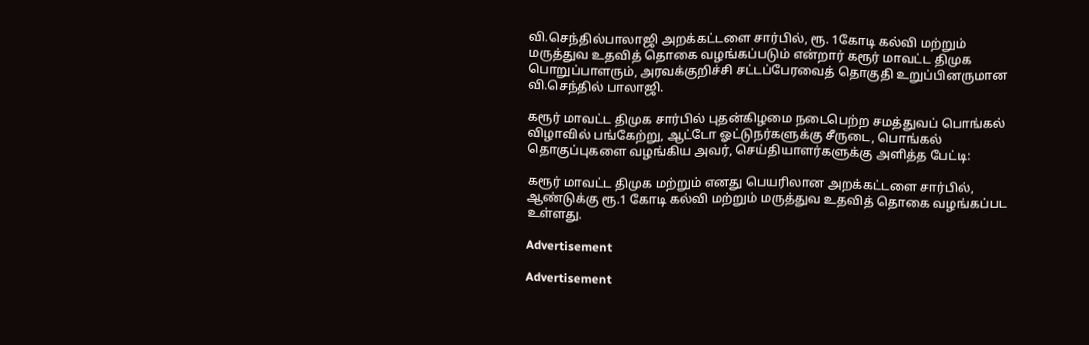வி.செந்தில்பாலாஜி அறக்கட்டளை சார்பில், ரூ. 1கோடி கல்வி மற்றும் மருத்துவ உதவித் தொகை வழங்கப்படும் என்றார் கரூர் மாவட்ட திமுக பொறுப்பாளரும், அரவக்குறிச்சி சட்டப்பேரவைத் தொகுதி உறுப்பினருமான வி.செந்தில் பாலாஜி.

கரூர் மாவட்ட திமுக சார்பில் புதன்கிழமை நடைபெற்ற சமத்துவப் பொங்கல் விழாவில் பங்கேற்று, ஆட்டோ ஓட்டுநர்களுக்கு சீருடை, பொங்கல் தொகுப்புகளை வழங்கிய அவர், செய்தியாளர்களுக்கு அளித்த பேட்டி:

கரூர் மாவட்ட திமுக மற்றும் எனது பெயரிலான அறக்கட்டளை சார்பில், ஆண்டுக்கு ரூ.1 கோடி கல்வி மற்றும் மருத்துவ உதவித் தொகை வழங்கப்பட உள்ளது.

Advertisement

Advertisement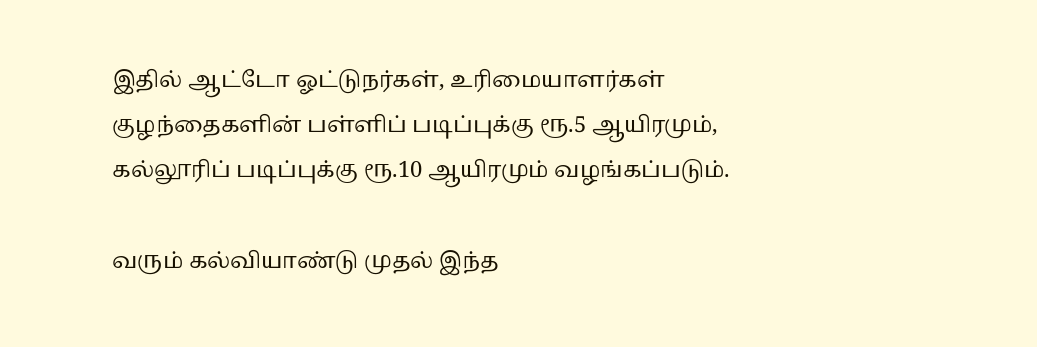இதில் ஆட்டோ ஓட்டுநர்கள், உரிமையாளர்கள் குழந்தைகளின் பள்ளிப் படிப்புக்கு ரூ.5 ஆயிரமும், கல்லூரிப் படிப்புக்கு ரூ.10 ஆயிரமும் வழங்கப்படும்.

வரும் கல்வியாண்டு முதல் இந்த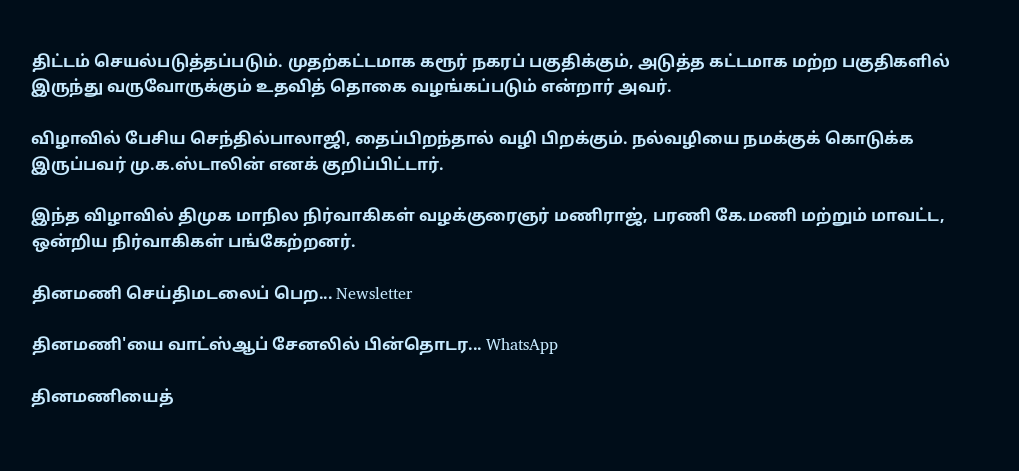திட்டம் செயல்படுத்தப்படும். முதற்கட்டமாக கரூர் நகரப் பகுதிக்கும், அடுத்த கட்டமாக மற்ற பகுதிகளில் இருந்து வருவோருக்கும் உதவித் தொகை வழங்கப்படும் என்றார் அவர்.

விழாவில் பேசிய செந்தில்பாலாஜி, தைப்பிறந்தால் வழி பிறக்கும். நல்வழியை நமக்குக் கொடுக்க இருப்பவர் மு.க.ஸ்டாலின் எனக் குறிப்பிட்டார்.

இந்த விழாவில் திமுக மாநில நிர்வாகிகள் வழக்குரைஞர் மணிராஜ், பரணி கே.மணி மற்றும் மாவட்ட, ஒன்றிய நிர்வாகிகள் பங்கேற்றனர்.

தினமணி செய்திமடலைப் பெற... Newsletter

தினமணி'யை வாட்ஸ்ஆப் சேனலில் பின்தொடர... WhatsApp

தினமணியைத்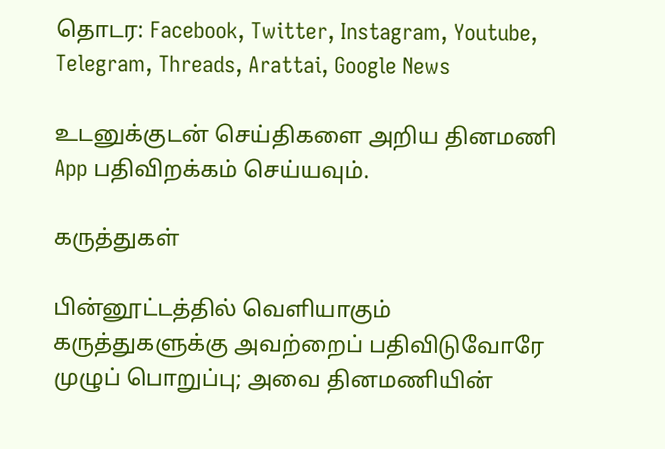தொடர: Facebook, Twitter, Instagram, Youtube, Telegram, Threads, Arattai, Google News

உடனுக்குடன் செய்திகளை அறிய தினமணி App பதிவிறக்கம் செய்யவும்.

கருத்துகள்

பின்னூட்டத்தில் வெளியாகும் கருத்துகளுக்கு அவற்றைப் பதிவிடுவோரே முழுப் பொறுப்பு; அவை தினமணியின்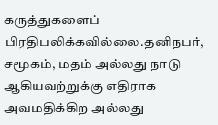கருத்துகளைப் பிரதிபலிக்கவில்லை.தனிநபர், சமூகம், மதம் அல்லது நாடு ஆகியவற்றுக்கு எதிராக அவமதிக்கிற அல்லது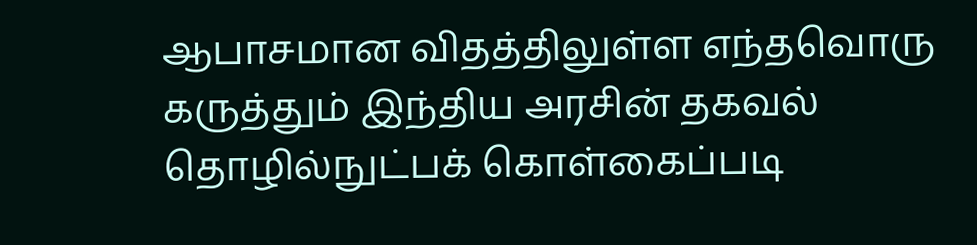ஆபாசமான விதத்திலுள்ள எந்தவொரு கருத்தும் இந்திய அரசின் தகவல் தொழில்நுட்பக் கொள்கைப்படி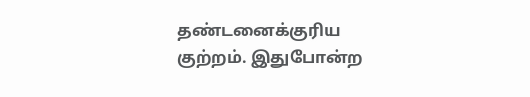தண்டனைக்குரிய குற்றம். இதுபோன்ற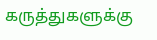கருத்துகளுக்கு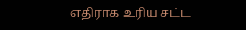எதிராக உரிய சட்ட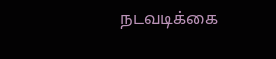நடவடிக்கை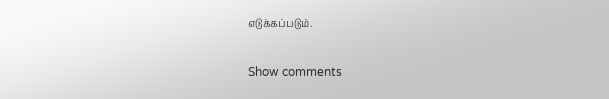எடுக்கப்படும்.

Show comments